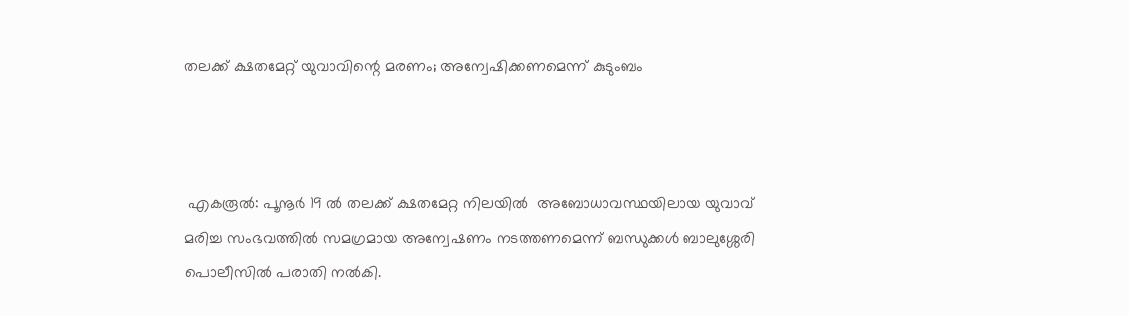തലക്ക് ക്ഷതമേറ്റ് യുവാവിന്റെ മരണം; അന്വേഷിക്കണമെന്ന് കുടുംബം



 എകരൂൽ: പൂനൂർ 19 ൽ തലക്ക് ക്ഷതമേറ്റ നിലയിൽ  അബോധാവസ്ഥയിലായ യുവാവ് മരിച്ച സംഭവത്തിൽ സമഗ്രമായ അന്വേഷണം നടത്തണമെന്ന് ബന്ധുക്കൾ ബാലുശ്ശേരി പൊലീസിൽ പരാതി നൽകി.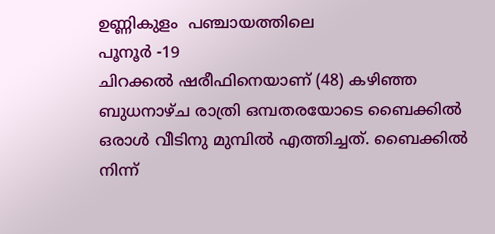ഉണ്ണികുളം  പഞ്ചായത്തിലെ
പൂനൂർ -19
ചിറക്കൽ ഷരീഫിനെയാണ് (48) കഴിഞ്ഞ ബുധനാഴ്ച രാത്രി ഒമ്പതരയോടെ ബൈക്കിൽ ഒരാൾ വീടിനു മുമ്പിൽ എത്തിച്ചത്. ബൈക്കിൽ നിന്ന്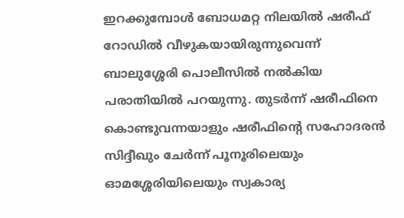ഇറക്കുമ്പോൾ ബോധമറ്റ നിലയിൽ ഷരീഫ് റോഡിൽ വീഴുകയായിരുന്നുവെന്ന് ബാലുശ്ശേരി പൊലീസിൽ നൽകിയ പരാതിയിൽ പറയുന്നു. തുടർന്ന് ഷരീഫിനെ കൊണ്ടുവന്നയാളും ഷരീഫിന്റെ സഹോദരൻ സിദ്ദീഖും ചേർന്ന് പൂനൂരിലെയും  ഓമശ്ശേരിയിലെയും സ്വകാര്യ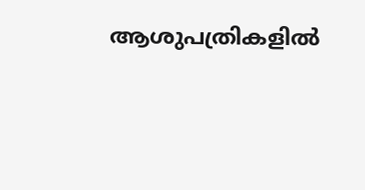ആശുപത്രികളിൽ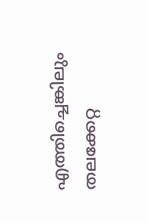എത്തിച്ചെങ്കിലും തലക്കേറ്റ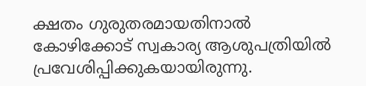ക്ഷതം ഗുരുതരമായതിനാൽ കോഴിക്കോട് സ്വകാര്യ ആശുപത്രിയിൽ പ്രവേശിപ്പിക്കുകയായിരുന്നു.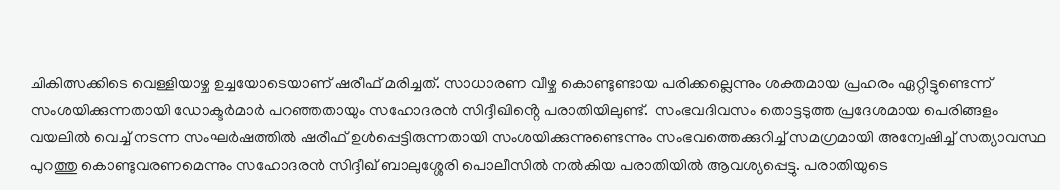ചികിത്സക്കിടെ വെള്ളിയാഴ്ച ഉച്ചയോടെയാണ് ഷരീഫ് മരിച്ചത്. സാധാരണ വീഴ്ച കൊണ്ടുണ്ടായ പരിക്കല്ലെന്നും ശക്തമായ പ്രഹരം ഏറ്റിട്ടുണ്ടെന്ന് സംശയിക്കുന്നതായി ഡോക്ടർമാർ പറഞ്ഞതായും സഹോദരൻ സിദ്ദീഖിൻ്റെ പരാതിയിലുണ്ട്.  സംഭവദിവസം തൊട്ടടുത്ത പ്രദേശമായ പെരിങ്ങളം വയലിൽ വെച്ച് നടന്ന സംഘർഷത്തിൽ ഷരീഫ് ഉൾപ്പെട്ടിരുന്നതായി സംശയിക്കുന്നുണ്ടെന്നും സംഭവത്തെക്കുറിച്ച് സമഗ്രമായി അന്വേഷിച്ച് സത്യാവസ്ഥ പുറത്തു കൊണ്ടുവരണമെന്നും സഹോദരൻ സിദ്ദീഖ് ബാലുശ്ശേരി പൊലീസിൽ നൽകിയ പരാതിയിൽ ആവശ്യപ്പെട്ടു. പരാതിയുടെ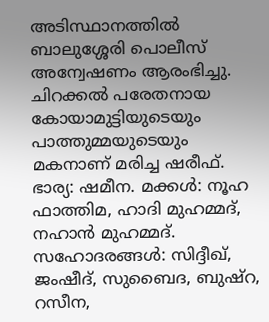അടിസ്ഥാനത്തിൽ ബാലുശ്ശേരി പൊലീസ് അന്വേഷണം ആരംഭിച്ചു.
ചിറക്കൽ പരേതനായ കോയാമുട്ടിയുടെയും പാത്തുമ്മയുടെയും മകനാണ് മരിച്ച ഷരീഫ്. ഭാര്യ: ഷമീന. മക്കൾ: നൂഹ ഫാത്തിമ, ഹാദി മുഹമ്മദ്, നഹാൻ മുഹമ്മദ്. സഹോദരങ്ങൾ: സിദ്ദീഖ്, ജംഷീദ്, സുബൈദ, ബുഷ്റ, റസീന,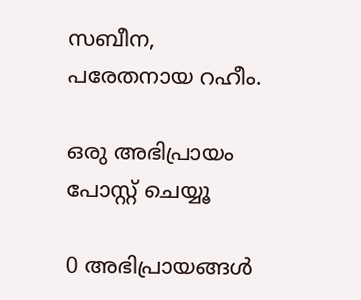സബീന, പരേതനായ റഹീം.

ഒരു അഭിപ്രായം പോസ്റ്റ് ചെയ്യൂ

0 അഭിപ്രായങ്ങള്‍